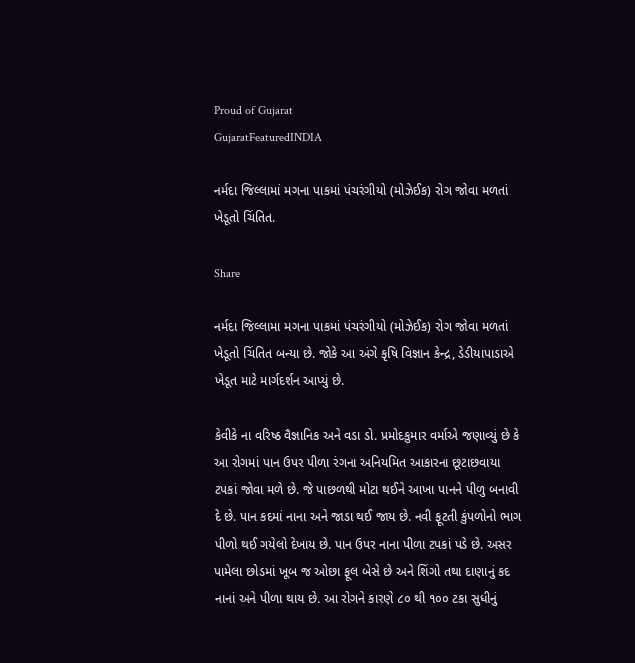Proud of Gujarat
GujaratFeaturedINDIA

નર્મદા જિલ્લામાં મગના પાકમાં પંચરંગીયો (મોઝેઈક) રોગ જોવા મળતાં ખેડૂતો ચિંતિત.

Share

નર્મદા જિલ્લામા મગના પાકમાં પંચરંગીયો (મોઝેઈક) રોગ જોવા મળતાં ખેડૂતો ચિંતિત બન્યા છે. જોકે આ અંગે કૃષિ વિજ્ઞાન કેન્દ્ર, ડેડીયાપાડાએ ખેડૂત માટે માર્ગદર્શન આપ્યું છે.

કેવીકે ના વરિષ્ઠ વૈજ્ઞાનિક અને વડા ડો. પ્રમોદકુમાર વર્માએ જણાવ્યું છે કે આ રોગમાં પાન ઉપર પીળા રંગના અનિયમિત આકારના છૂટાછવાયા ટપકાં જોવા મળે છે. જે પાછળથી મોટા થઈને આખા પાનને પીળુ બનાવી દે છે. પાન કદમાં નાના અને જાડા થઈ જાય છે. નવી ફૂટતી કુંપળોનો ભાગ પીળો થઈ ગયેલો દેખાય છે. પાન ઉપર નાના પીળા ટપકાં પડે છે. અસર પામેલા છોડમાં ખૂબ જ ઓછા ફૂલ બેસે છે અને શિંગો તથા દાણાનું કદ નાનાં અને પીળા થાય છે. આ રોગને કારણે ૮૦ થી ૧૦૦ ટકા સુધીનું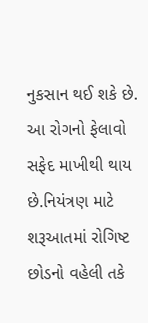નુકસાન થઈ શકે છે. આ રોગનો ફેલાવો સફેદ માખીથી થાય છે.નિયંત્રણ માટે શરૂઆતમાં રોગિષ્ટ છોડનો વહેલી તકે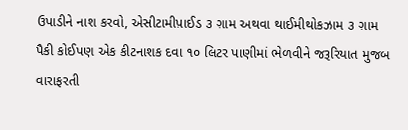ઉપાડીને નાશ કરવો, એસીટામીપ઼ાઈડ ૩ ગ઼ામ અથવા થાઈમીથોકઝામ ૩ ગ઼ામ પૈકી કોઈપણ એક કીટનાશક દવા ૧૦ લિટર પાણીમાં ભેળવીને જરૂરિયાત મુજબ વારાફરતી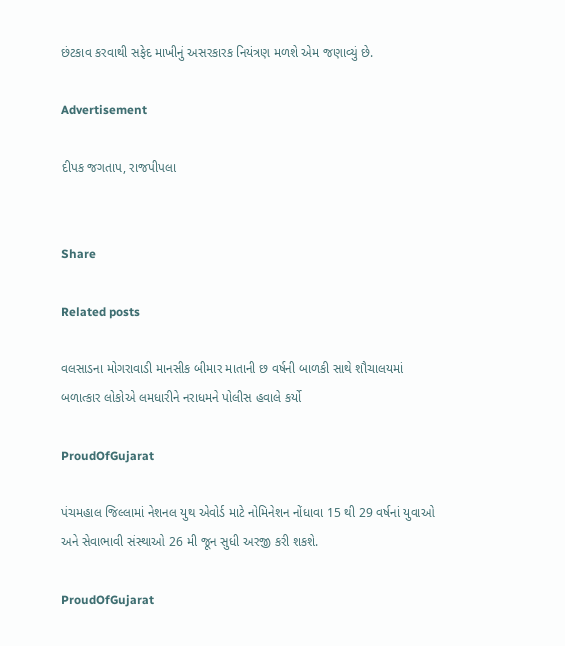છંટકાવ કરવાથી સફેદ માખીનું અસરકારક નિયંત્રણ મળશે એમ જણાવ્યું છે.

Advertisement

દીપક જગતાપ, રાજપીપલા


Share

Related posts

વલસાડના મોગરાવાડી માનસીક બીમાર માતાની છ વર્ષની બાળકી સાથે શૌચાલયમાં બળાત્કાર લોકોએ લમધારીને નરાધમને પોલીસ હવાલે કર્યો

ProudOfGujarat

પંચમહાલ જિલ્લામાં નેશનલ યુથ એવોર્ડ માટે નોમિનેશન નોંધાવા 15 થી 29 વર્ષનાં યુવાઓ અને સેવાભાવી સંસ્થાઓ 26 મી જૂન સુધી અરજી કરી શકશે.

ProudOfGujarat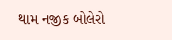થામ નજીક બોલેરો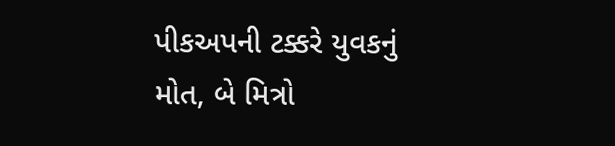પીકઅપની ટક્કરે યુવકનું મોત, બે મિત્રો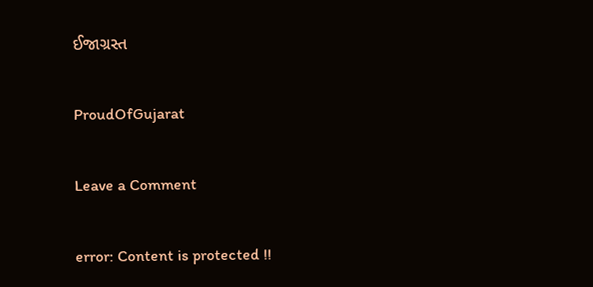ઈજાગ્રસ્ત

ProudOfGujarat

Leave a Comment

error: Content is protected !!